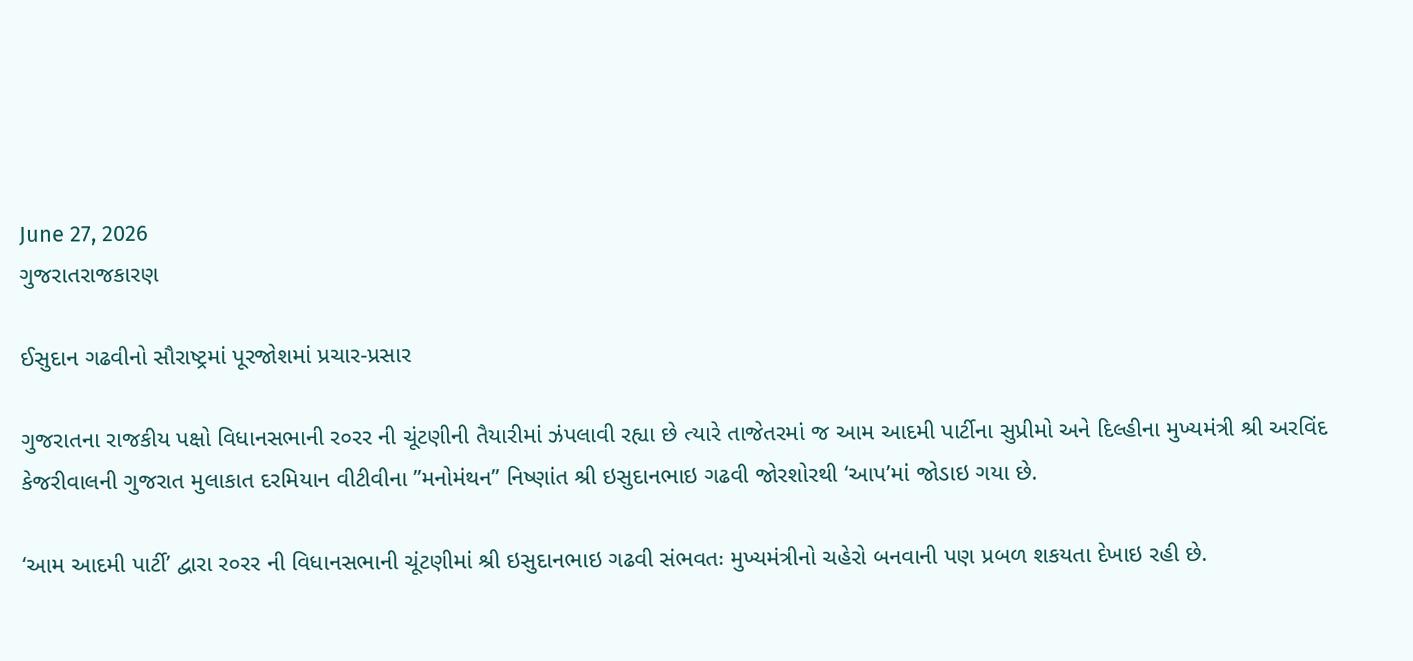June 27, 2026
ગુજરાતરાજકારણ

ઈસુદાન ગઢવીનો સૌરાષ્ટ્રમાં પૂરજોશમાં પ્રચાર-પ્રસાર

ગુજરાતના રાજકીય પક્ષો વિધાનસભાની ર૦રર ની ચૂંટણીની તૈયારીમાં ઝંપલાવી રહ્યા છે ત્યારે તાજેતરમાં જ આમ આદમી પાર્ટીના સુપ્રીમો અને દિલ્હીના મુખ્યમંત્રી શ્રી અરવિંદ કેજરીવાલની ગુજરાત મુલાકાત દરમિયાન વીટીવીના ”મનોમંથન” નિષ્ણાંત શ્રી ઇસુદાનભાઇ ગઢવી જોરશોરથી ‘આપ’માં જોડાઇ ગયા છે.

‘આમ આદમી પાર્ટી’ દ્વારા ર૦રર ની વિધાનસભાની ચૂંટણીમાં શ્રી ઇસુદાનભાઇ ગઢવી સંભવતઃ મુખ્યમંત્રીનો ચહેરો બનવાની પણ પ્રબળ શકયતા દેખાઇ રહી છે.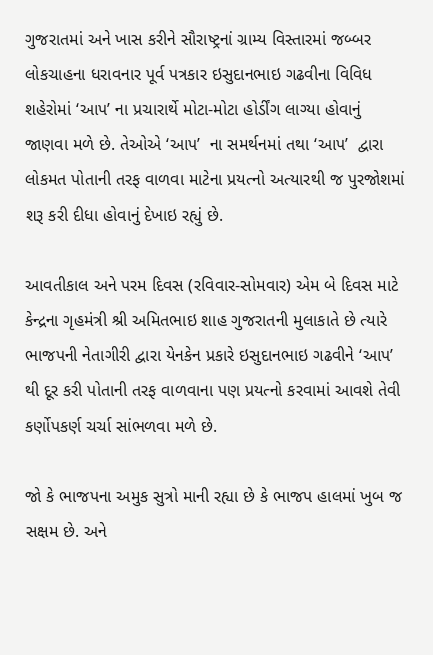ગુજરાતમાં અને ખાસ કરીને સૌરાષ્ટ્રનાં ગ્રામ્ય વિસ્તારમાં જબ્બર લોકચાહના ધરાવનાર પૂર્વ પત્રકાર ઇસુદાનભાઇ ગઢવીના વિવિધ શહેરોમાં ‘આપ’ ના પ્રચારાર્થે મોટા-મોટા હોર્ડીંગ લાગ્યા હોવાનું જાણવા મળે છે. તેઓએ ‘આપ’  ના સમર્થનમાં તથા ‘આપ’  દ્વારા લોકમત પોતાની તરફ વાળવા માટેના પ્રયત્નો અત્યારથી જ પુરજોશમાં શરૂ કરી દીધા હોવાનું દેખાઇ રહ્યું છે.

આવતીકાલ અને પરમ દિવસ (રવિવાર-સોમવાર) એમ બે દિવસ માટે કેન્દ્રના ગૃહમંત્રી શ્રી અમિતભાઇ શાહ ગુજરાતની મુલાકાતે છે ત્યારે ભાજપની નેતાગીરી દ્વારા યેનકેન પ્રકારે ઇસુદાનભાઇ ગઢવીને ‘આપ’  થી દૂર કરી પોતાની તરફ વાળવાના પણ પ્રયત્નો કરવામાં આવશે તેવી કર્ણોપકર્ણ ચર્ચા સાંભળવા મળે છે.

જો કે ભાજપના અમુક સુત્રો માની રહ્યા છે કે ભાજપ હાલમાં ખુબ જ સક્ષમ છે. અને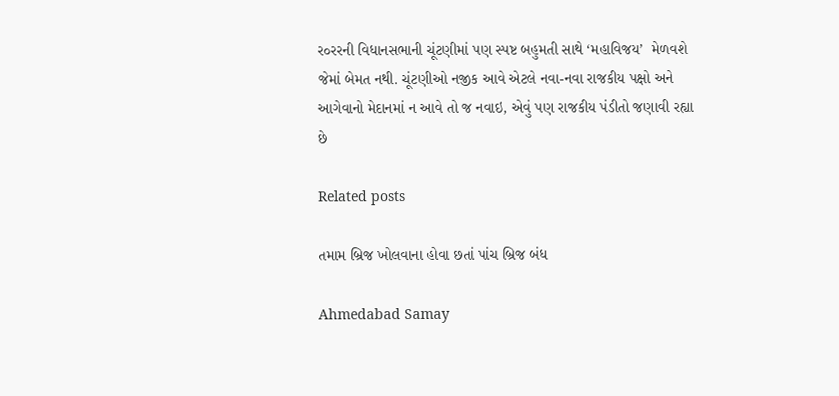ર૦રરની વિધાનસભાની ચૂંટણીમાં પણ સ્પષ્ટ બહુમતી સાથે ‘મહાવિજય’  મેળવશે જેમાં બેમત નથી. ચૂંટણીઓ નજીક આવે એટલે નવા-નવા રાજકીય પક્ષો અને આગેવાનો મેદાનમાં ન આવે તો જ નવાઇ, એવું પણ રાજકીય પંડીતો જણાવી રહ્યા છે

Related posts

તમામ બ્રિજ ખોલવાના હોવા છતાં પાંચ બ્રિજ બંધ

Ahmedabad Samay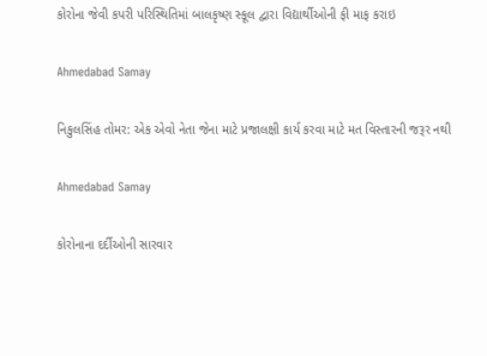કોરોના જેવી કપરી પરિસ્થિતિમાં બાલકૃષ્ણ સ્કૂલ દ્વારા વિદ્યાર્થીઓની ફી માફ કરાઇ

Ahmedabad Samay

નિકુલસિંહ તોમર: એક એવો નેતા જેના માટે પ્રજાલક્ષી કાર્ય કરવા માટે મત વિસ્તારની જરૂર નથી

Ahmedabad Samay

કોરોનાના દર્દીઓની સારવાર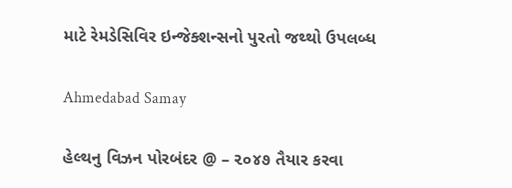માટે રેમડેસિવિર ઇન્જેક્શન્સનો પુરતો જથ્થો ઉપલબ્ધ

Ahmedabad Samay

હેલ્થનુ વિઝન પોરબંદર @ – ૨૦૪૭ તૈયાર કરવા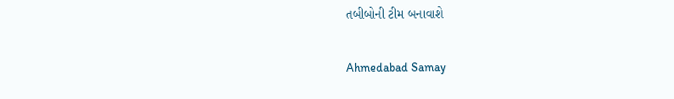તબીબોની ટીમ બનાવાશે

Ahmedabad Samay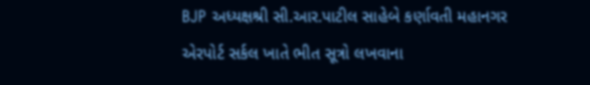BJP અધ્યક્ષશ્રી સી.આર.પાટીલ સાહેબે કર્ણાવતી મહાનગર એરપોર્ટ સર્કલ ખાતે ભીત સૂત્રો લખવાના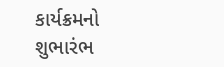કાર્યક્રમનો શુભારંભ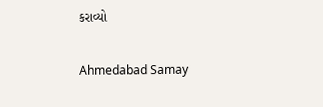કરાવ્યો

Ahmedabad Samay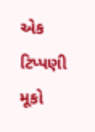એક ટિપ્પણી મૂકો